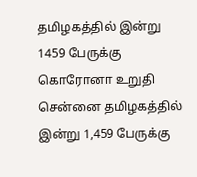தமிழகத்தில் இன்று 1459 பேருக்கு கொரோனா உறுதி
சென்னை தமிழகத்தில் இன்று 1,459 பேருக்கு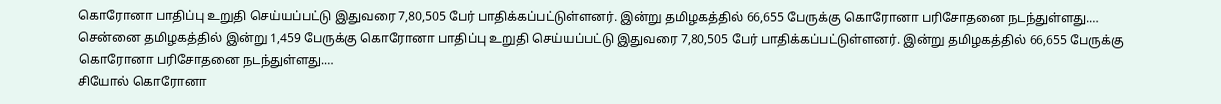கொரோனா பாதிப்பு உறுதி செய்யப்பட்டு இதுவரை 7,80,505 பேர் பாதிக்கப்பட்டுள்ளனர். இன்று தமிழகத்தில் 66,655 பேருக்கு கொரோனா பரிசோதனை நடந்துள்ளது.…
சென்னை தமிழகத்தில் இன்று 1,459 பேருக்கு கொரோனா பாதிப்பு உறுதி செய்யப்பட்டு இதுவரை 7,80,505 பேர் பாதிக்கப்பட்டுள்ளனர். இன்று தமிழகத்தில் 66,655 பேருக்கு கொரோனா பரிசோதனை நடந்துள்ளது.…
சியோல் கொரோனா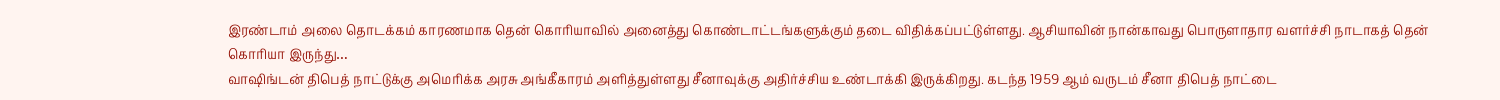இரண்டாம் அலை தொடக்கம் காரணமாக தென் கொரியாவில் அனைத்து கொண்டாட்டங்களுக்கும் தடை விதிக்கப்பட்டுள்ளது. ஆசியாவின் நான்காவது பொருளாதார வளர்ச்சி நாடாகத் தென் கொரியா இருந்து…
வாஷிங்டன் திபெத் நாட்டுக்கு அமெரிக்க அரசு அங்கீகாரம் அளித்துள்ளது சீனாவுக்கு அதிர்ச்சிய உண்டாக்கி இருக்கிறது. கடந்த 1959 ஆம் வருடம் சீனா திபெத் நாட்டை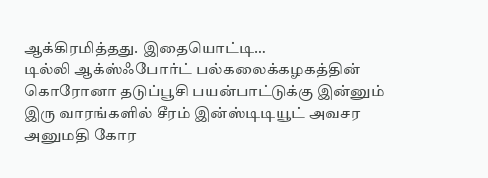ஆக்கிரமித்தது. இதையொட்டி…
டில்லி ஆக்ஸ்ஃபோர்ட் பல்கலைக்கழகத்தின் கொரோனா தடுப்பூசி பயன்பாட்டுக்கு இன்னும் இரு வாரங்களில் சீரம் இன்ஸ்டிடியூட் அவசர அனுமதி கோர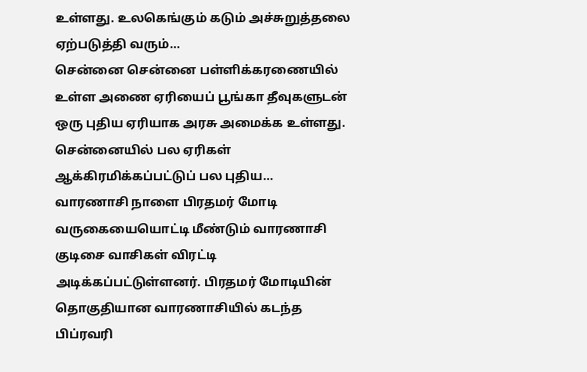உள்ளது. உலகெங்கும் கடும் அச்சுறுத்தலை ஏற்படுத்தி வரும்…
சென்னை சென்னை பள்ளிக்கரணையில் உள்ள அணை ஏரியைப் பூங்கா தீவுகளுடன் ஒரு புதிய ஏரியாக அரசு அமைக்க உள்ளது. சென்னையில் பல ஏரிகள் ஆக்கிரமிக்கப்பட்டுப் பல புதிய…
வாரணாசி நாளை பிரதமர் மோடி வருகையையொட்டி மீண்டும் வாரணாசி குடிசை வாசிகள் விரட்டி அடிக்கப்பட்டுள்ளனர். பிரதமர் மோடியின் தொகுதியான வாரணாசியில் கடந்த பிப்ரவரி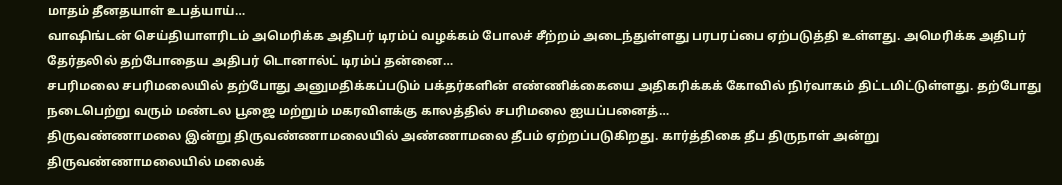மாதம் தீனதயாள் உபத்யாய்…
வாஷிங்டன் செய்தியாளரிடம் அமெரிக்க அதிபர் டிரம்ப் வழக்கம் போலச் சீற்றம் அடைந்துள்ளது பரபரப்பை ஏற்படுத்தி உள்ளது. அமெரிக்க அதிபர் தேர்தலில் தற்போதைய அதிபர் டொனால்ட் டிரம்ப் தன்னை…
சபரிமலை சபரிமலையில் தற்போது அனுமதிக்கப்படும் பக்தர்களின் எண்ணிக்கையை அதிகரிக்கக் கோவில் நிர்வாகம் திட்டமிட்டுள்ளது. தற்போது நடைபெற்று வரும் மண்டல பூஜை மற்றும் மகரவிளக்கு காலத்தில் சபரிமலை ஐயப்பனைத்…
திருவண்ணாமலை இன்று திருவண்ணாமலையில் அண்ணாமலை தீபம் ஏற்றப்படுகிறது. கார்த்திகை தீப திருநாள் அன்று திருவண்ணாமலையில் மலைக்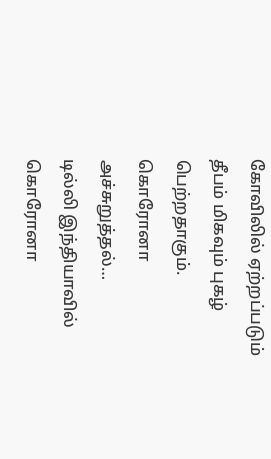கோவிலில் ஏற்றப்படும் தீபம் மிகவும் புகழ் பெற்றதாகும். கொரோனா அச்சுறுத்தல்…
டில்லி இந்தியாவில் கொரோனா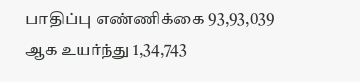பாதிப்பு எண்ணிக்கை 93,93,039 ஆக உயர்ந்து 1,34,743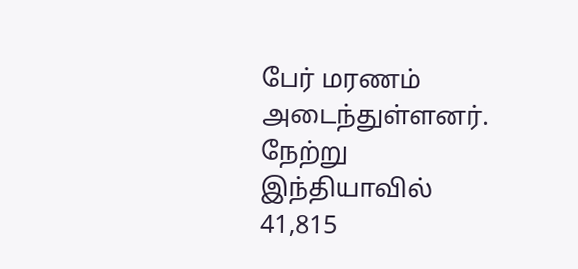பேர் மரணம் அடைந்துள்ளனர். நேற்று இந்தியாவில் 41,815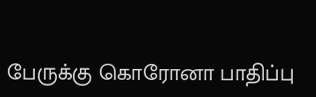பேருக்கு கொரோனா பாதிப்பு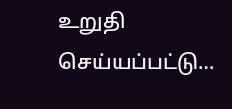உறுதி செய்யப்பட்டு…